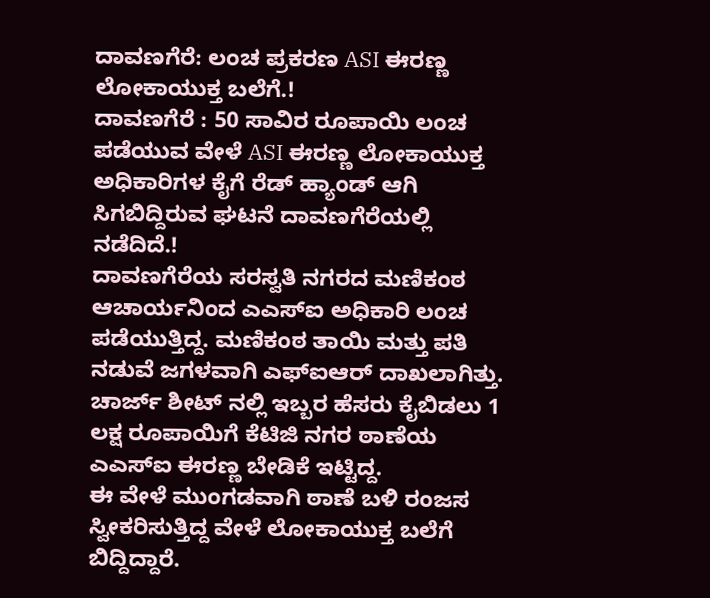ದಾವಣಗೆರೆ: ಲಂಚ ಪ್ರಕರಣ ASI ಈರಣ್ಣ ಲೋಕಾಯುಕ್ತ ಬಲೆಗೆ.!
ದಾವಣಗೆರೆ : 50 ಸಾವಿರ ರೂಪಾಯಿ ಲಂಚ ಪಡೆಯುವ ವೇಳೆ ASI ಈರಣ್ಣ ಲೋಕಾಯುಕ್ತ ಅಧಿಕಾರಿಗಳ ಕೈಗೆ ರೆಡ್ ಹ್ಯಾಂಡ್ ಆಗಿ ಸಿಗಬಿದ್ದಿರುವ ಘಟನೆ ದಾವಣಗೆರೆಯಲ್ಲಿ ನಡೆದಿದೆ.!
ದಾವಣಗೆರೆಯ ಸರಸ್ವತಿ ನಗರದ ಮಣಿಕಂಠ ಆಚಾರ್ಯನಿಂದ ಎಎಸ್ಐ ಅಧಿಕಾರಿ ಲಂಚ ಪಡೆಯುತ್ತಿದ್ದ. ಮಣಿಕಂಠ ತಾಯಿ ಮತ್ತು ಪತಿ ನಡುವೆ ಜಗಳವಾಗಿ ಎಫ್ಐಆರ್ ದಾಖಲಾಗಿತ್ತು. ಚಾರ್ಜ್ ಶೀಟ್ ನಲ್ಲಿ ಇಬ್ಬರ ಹೆಸರು ಕೈಬಿಡಲು 1 ಲಕ್ಷ ರೂಪಾಯಿಗೆ ಕೆಟಿಜಿ ನಗರ ಠಾಣೆಯ ಎಎಸ್ಐ ಈರಣ್ಣ ಬೇಡಿಕೆ ಇಟ್ಟಿದ್ದ.
ಈ ವೇಳೆ ಮುಂಗಡವಾಗಿ ಠಾಣೆ ಬಳಿ ರಂಜಸ ಸ್ವೀಕರಿಸುತ್ತಿದ್ದ ವೇಳೆ ಲೋಕಾಯುಕ್ತ ಬಲೆಗೆ ಬಿದ್ದಿದ್ದಾರೆ.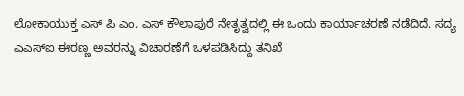ಲೋಕಾಯುಕ್ತ ಎಸ್ ಪಿ ಎಂ. ಎಸ್ ಕೌಲಾಪುರೆ ನೇತೃತ್ವದಲ್ಲಿ ಈ ಒಂದು ಕಾರ್ಯಾಚರಣೆ ನಡೆದಿದೆ. ಸದ್ಯ ಎಎಸ್ಐ ಈರಣ್ಣ ಅವರನ್ನು ವಿಚಾರಣೆಗೆ ಒಳಪಡಿಸಿದ್ದು ತನಿಖೆ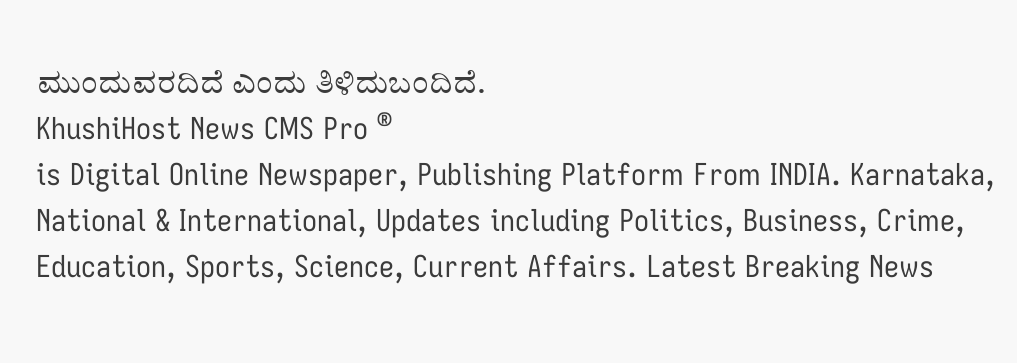ಮುಂದುವರದಿದೆ ಎಂದು ತಿಳಿದುಬಂದಿದೆ.
KhushiHost News CMS Pro ®
is Digital Online Newspaper, Publishing Platform From INDIA. Karnataka, National & International, Updates including Politics, Business, Crime, Education, Sports, Science, Current Affairs. Latest Breaking News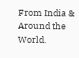From India & Around the World.